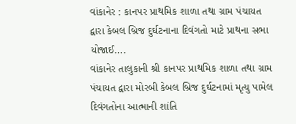વાંકાનેર : કાનપર પ્રાથમિક શાળા તથા ગ્રામ પંચાયત દ્વારા કેબલ બ્રિજ દુર્ઘટનાના દિવંગતો માટે પ્રાથના સભા યોજાઈ….
વાંકાનેર તાલુકાની શ્રી કાનપર પ્રાથમિક શાળા તથા ગ્રામ પંચાયત દ્વારા મોરબી કેબલ બ્રિજ દુર્ઘટનામાં મૃત્યુ પામેલ દિવંગતોના આત્માની શાંતિ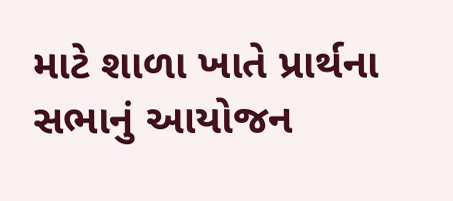માટે શાળા ખાતે પ્રાર્થના સભાનું આયોજન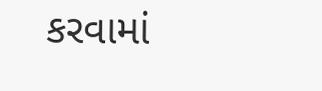કરવામાં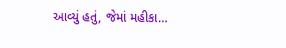આવ્યું હતું, જેમાં મહીકા…